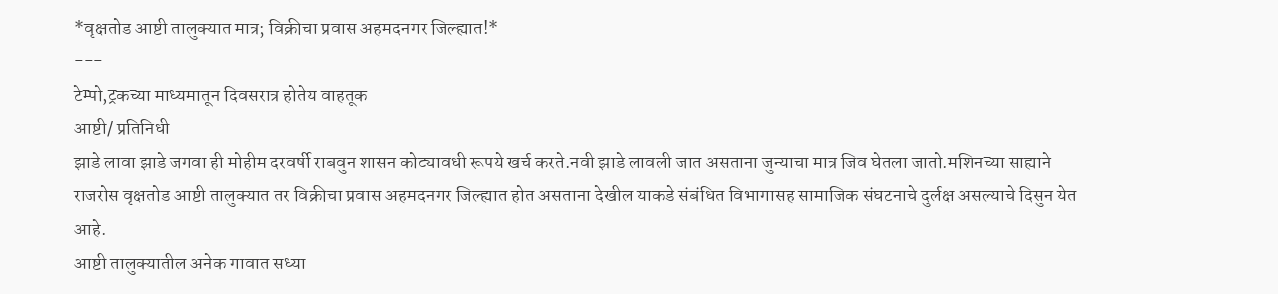*वृक्षतोड आष्टी तालुक्यात मात्र; विक्रीचा प्रवास अहमदनगर जिल्ह्यात!*
---
टेम्पो,ट्रकच्या माध्यमातून दिवसरात्र होतेय वाहतूक
आष्टी/ प्रतिनिधी
झाडे लावा झाडे जगवा ही मोहीम दरवर्षी राबवुन शासन कोट्यावधी रूपये खर्च करते.नवी झाडे लावली जात असताना जुन्याचा मात्र जिव घेतला जातो.मशिनच्या साह्याने राजरोस वृक्षतोड आष्टी तालुक्यात तर विक्रीचा प्रवास अहमदनगर जिल्ह्यात होत असताना देखील याकडे संबंधित विभागासह सामाजिक संघटनाचे दुर्लक्ष असल्याचे दिसुन येत आहे.
आष्टी तालुक्यातील अनेक गावात सध्या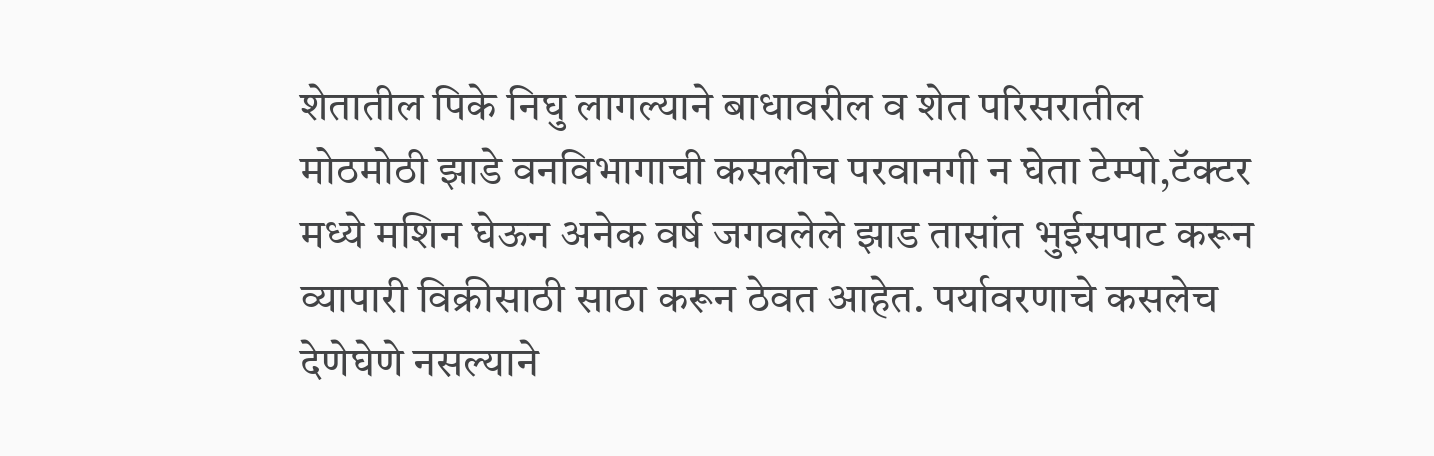शेतातील पिके निघु लागल्याने बाधावरील व शेत परिसरातील मोठमोठी झाडे वनविभागाची कसलीच परवानगी न घेता टेम्पो,टॅक्टर मध्ये मशिन घेऊन अनेक वर्ष जगवलेले झाड तासांत भुईसपाट करून व्यापारी विक्रीसाठी साठा करून ठेवत आहेत. पर्यावरणाचे कसलेच देणेघेणे नसल्याने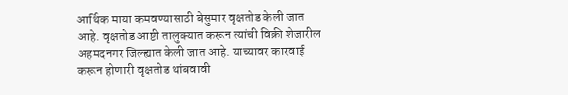आर्थिक माया कमवण्यासाठी बेसुमार वृक्षतोड केली जात आहे. वृक्षतोड आष्टी तालुक्यात करून त्यांची विक्री शेजारील अहमदनगर जिल्ह्यात केली जात आहे. याच्यावर कारवाई करून होणारी वृक्षतोड थांबवावी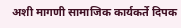अशी मागणी सामाजिक कार्यकर्ते दिपक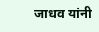जाधव यांनी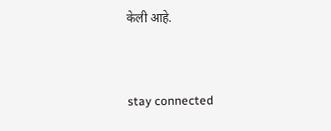केली आहे.


stay connected